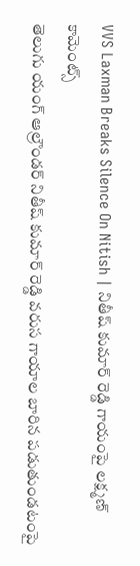VVS Laxman Breaks Silence On Nitish | నితీష్ కుమార్ రెడ్డి గాయంపై లక్ష్మణ్ కామెంట్స్
తెలుగు యంగ్ ఆల్రౌండర్ నితీష్ కుమార్ రెడ్డి వరుస గాయాల బారిన పడుతుండటంపై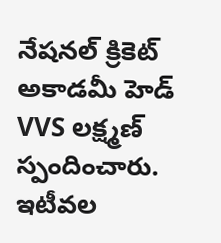నేషనల్ క్రికెట్ అకాడమీ హెడ్ VVS లక్ష్మణ్ స్పందించారు. ఇటీవల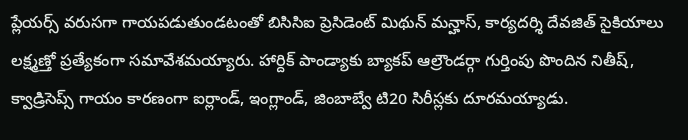ప్లేయర్స్ వరుసగా గాయపడుతుండటంతో బిసిసిఐ ప్రెసిడెంట్ మిథున్ మన్హాస్, కార్యదర్శి దేవజిత్ సైకియాలు లక్ష్మణ్తో ప్రత్యేకంగా సమావేశమయ్యారు. హార్దిక్ పాండ్యాకు బ్యాకప్ ఆల్రౌండర్గా గుర్తింపు పొందిన నితీష్, క్వాడ్రిసెప్స్ గాయం కారణంగా ఐర్లాండ్, ఇంగ్లాండ్, జింబాబ్వే టి20 సిరీస్లకు దూరమయ్యాడు.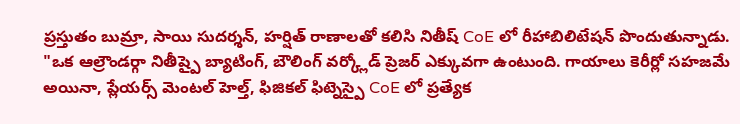ప్రస్తుతం బుమ్రా, సాయి సుదర్శన్, హర్షిత్ రాణాలతో కలిసి నితీష్ CoE లో రీహాబిలిటేషన్ పొందుతున్నాడు.
"ఒక ఆల్రౌండర్గా నితీష్పై బ్యాటింగ్, బౌలింగ్ వర్క్లోడ్ ప్రెజర్ ఎక్కువగా ఉంటుంది. గాయాలు కెరీర్లో సహజమే అయినా, ప్లేయర్స్ మెంటల్ హెల్త్, ఫిజికల్ ఫిట్నెస్పై CoE లో ప్రత్యేక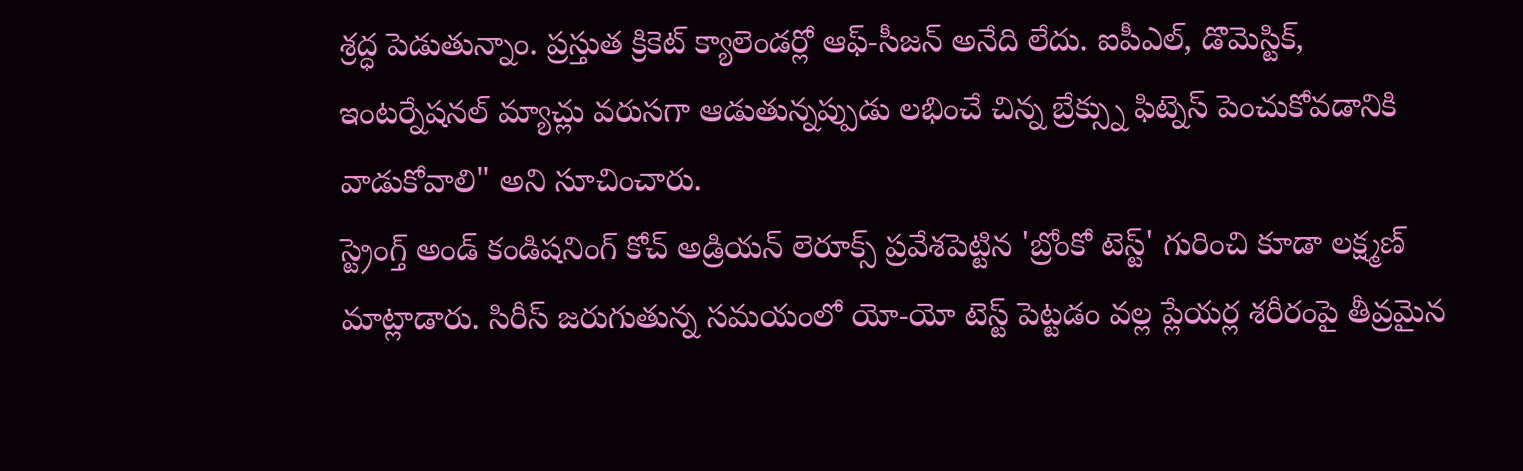శ్రద్ధ పెడుతున్నాం. ప్రస్తుత క్రికెట్ క్యాలెండర్లో ఆఫ్-సీజన్ అనేది లేదు. ఐపీఎల్, డొమెస్టిక్, ఇంటర్నేషనల్ మ్యాచ్లు వరుసగా ఆడుతున్నప్పుడు లభించే చిన్న బ్రేక్స్ను ఫిట్నెస్ పెంచుకోవడానికి వాడుకోవాలి" అని సూచించారు.
స్ట్రెంగ్త్ అండ్ కండిషనింగ్ కోచ్ అడ్రియన్ లెరూక్స్ ప్రవేశపెట్టిన 'బ్రోంకో టెస్ట్' గురించి కూడా లక్ష్మణ్ మాట్లాడారు. సిరీస్ జరుగుతున్న సమయంలో యో-యో టెస్ట్ పెట్టడం వల్ల ప్లేయర్ల శరీరంపై తీవ్రమైన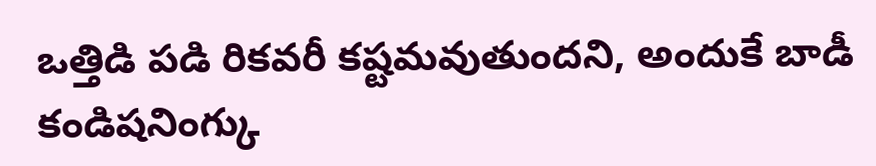ఒత్తిడి పడి రికవరీ కష్టమవుతుందని, అందుకే బాడీ కండిషనింగ్కు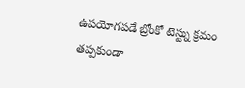ఉపయోగపడే బ్రోంకో టెస్ట్ను క్రమం తప్పకుండా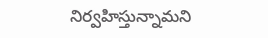నిర్వహిస్తున్నామని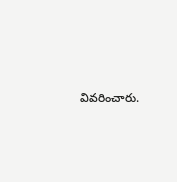వివరించారు.